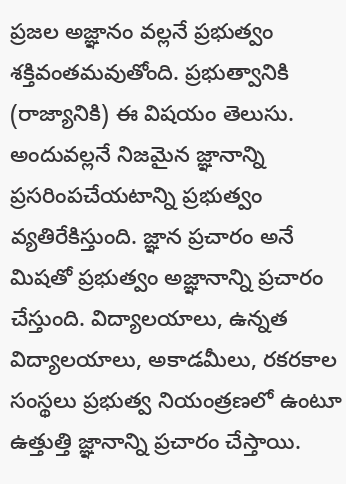ప్రజల అజ్ఞానం వల్లనే ప్రభుత్వం శక్తివంతమవుతోంది. ప్రభుత్వానికి (రాజ్యానికి) ఈ విషయం తెలుసు. అందువల్లనే నిజమైన జ్ఞానాన్ని ప్రసరింపచేయటాన్ని ప్రభుత్వం వ్యతిరేకిస్తుంది. జ్ఞాన ప్రచారం అనే మిషతో ప్రభుత్వం అజ్ఞానాన్ని ప్రచారం చేస్తుంది. విద్యాలయాలు, ఉన్నత విద్యాలయాలు, అకాడమీలు, రకరకాల సంస్థలు ప్రభుత్వ నియంత్రణలో ఉంటూ ఉత్తుత్తి జ్ఞానాన్ని ప్రచారం చేస్తాయి.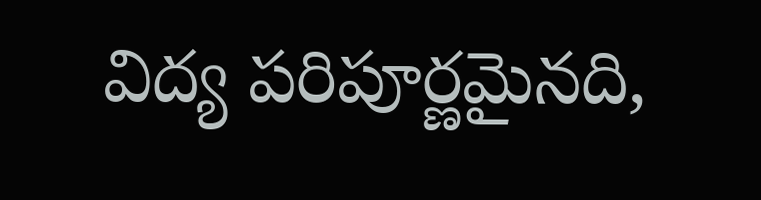విద్య పరిపూర్ణమైనది,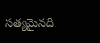సత్యమైనది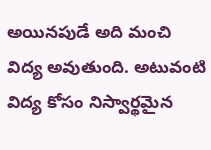అయినపుడే అది మంచి విద్య అవుతుంది. అటువంటి విద్య కోసం నిస్వార్థమైన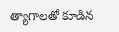త్యాగాలతో కూడిన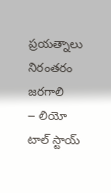ప్రయత్నాలు నిరంతరం జరగాలి
౼ లియో టాల్ స్టాయ్